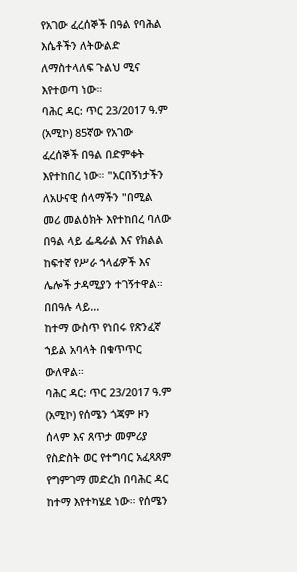የአገው ፈረሰኞች በዓል የባሕል እሴቶችን ለትውልድ ለማስተላለፍ ጉልህ ሚና እየተወጣ ነው።
ባሕር ዳር: ጥር 23/2017 ዓ.ም (አሚኮ) 85ኛው የአገው ፈረሰኞች በዓል በድምቀት እየተከበረ ነው። "አርበኝነታችን ለአሁናዊ ሰላማችን "በሚል መሪ መልዕክት እየተከበረ ባለው በዓል ላይ ፌዴራል እና የክልል ከፍተኛ የሥራ ኀላፊዎች እና ሌሎች ታዳሚያን ተገኝተዋል።
በበዓሉ ላይ...
ከተማ ውስጥ የነበሩ የጽንፈኛ ኀይል አባላት በቁጥጥር ውለዋል።
ባሕር ዳር: ጥር 23/2017 ዓ.ም (አሚኮ) የሰሜን ጎጃም ዞን ሰላም እና ጸጥታ መምሪያ የስድስት ወር የተግባር አፈጻጸም የግምገማ መድረክ በባሕር ዳር ከተማ እየተካሄደ ነው። የሰሜን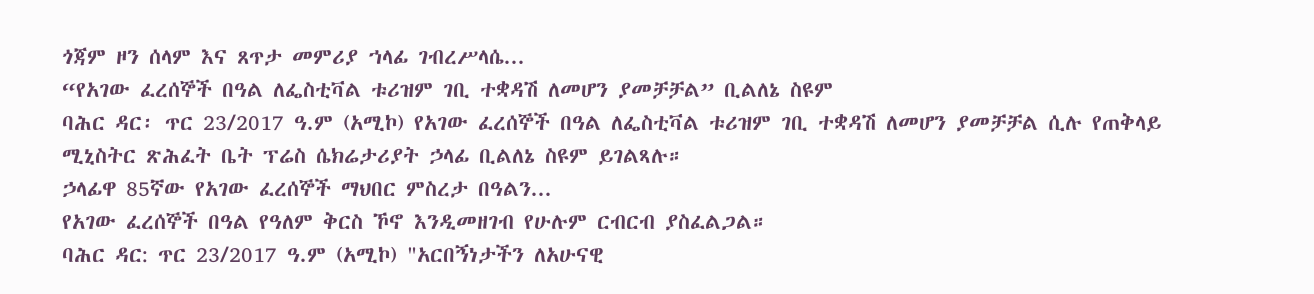ጎጃም ዞን ሰላም እና ጸጥታ መምሪያ ኀላፊ ገብረሥላሴ...
“የአገው ፈረሰኞች በዓል ለፌስቲቫል ቱሪዝም ገቢ ተቋዳሽ ለመሆን ያመቻቻል” ቢልለኔ ስዩም
ባሕር ዳር፡ ጥር 23/2017 ዓ.ም (አሚኮ) የአገው ፈረሰኞች በዓል ለፌስቲቫል ቱሪዝም ገቢ ተቋዳሽ ለመሆን ያመቻቻል ሲሉ የጠቅላይ ሚኒስትር ጽሕፈት ቤት ፕሬስ ሴክሬታሪያት ኃላፊ ቢልለኔ ስዩም ይገልጻሉ።
ኃላፊዋ 85ኛው የአገው ፈረሰኞች ማህበር ምስረታ በዓልን...
የአገው ፈረሰኞች በዓል የዓለም ቅርስ ኾኖ እንዲመዘገብ የሁሉም ርብርብ ያስፈልጋል።
ባሕር ዳር: ጥር 23/2017 ዓ.ም (አሚኮ) "አርበኝነታችን ለአሁናዊ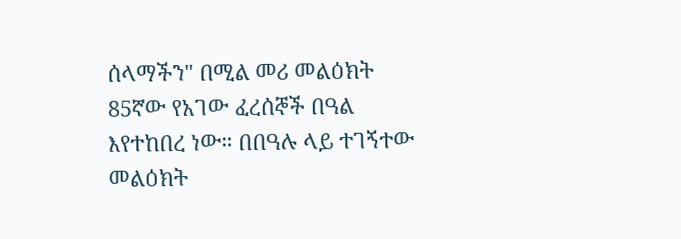ሰላማችን" በሚል መሪ መልዕክት 85ኛው የአገው ፈረሰኞች በዓል እየተከበረ ነው። በበዓሉ ላይ ተገኝተው መልዕክት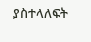ያስተላለፍት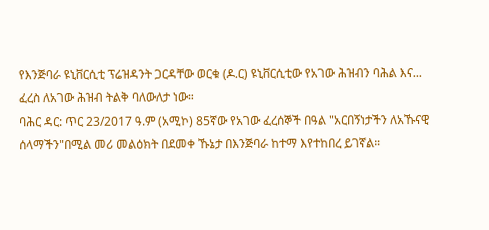የእንጅባራ ዩኒቨርሲቲ ፕሬዝዳንት ጋርዳቸው ወርቁ (ዶ.ር) ዩኒቨርሲቲው የአገው ሕዝብን ባሕል እና...
ፈረስ ለአገው ሕዝብ ትልቅ ባለውለታ ነው።
ባሕር ዳር: ጥር 23/2017 ዓ.ም (አሚኮ) 85ኛው የአገው ፈረሰኞች በዓል "አርበኝነታችን ለአኹናዊ ሰላማችን"በሚል መሪ መልዕክት በደመቀ ኹኔታ በእንጅባራ ከተማ እየተከበረ ይገኛል።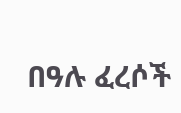በዓሉ ፈረሶች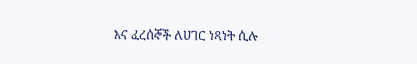እና ፈረሰኞች ለሀገር ነጻነት ሲሉ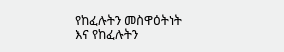የከፈሉትን መስዋዕትነት እና የከፈሉትን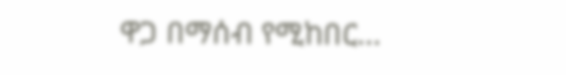ዋጋ በማሰብ የሚከበር...